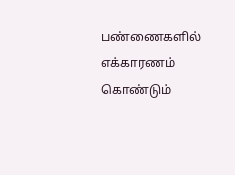பண்ணைகளில் எக்காரணம் கொண்டும்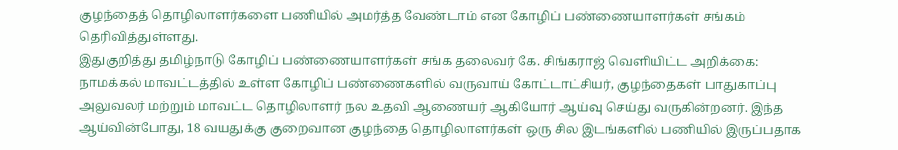குழந்தைத் தொழிலாளர்களை பணியில் அமர்த்த வேண்டாம் என கோழிப் பண்ணையாளர்கள் சங்கம் தெரிவித்துள்ளது.
இதுகுறித்து தமிழ்நாடு கோழிப் பண்ணையாளர்கள் சங்க தலைவர் கே. சிங்கராஜ் வெளியிட்ட அறிக்கை:
நாமக்கல் மாவட்டத்தில் உள்ள கோழிப் பண்ணைகளில் வருவாய் கோட்டாட்சியர், குழந்தைகள் பாதுகாப்பு அலுவலர் மற்றும் மாவட்ட தொழிலாளர் நல உதவி ஆணையர் ஆகியோர் ஆய்வு செய்து வருகின்றனர். இந்த ஆய்வின்போது, 18 வயதுக்கு குறைவான குழந்தை தொழிலாளர்கள் ஒரு சில இடங்களில் பணியில் இருப்பதாக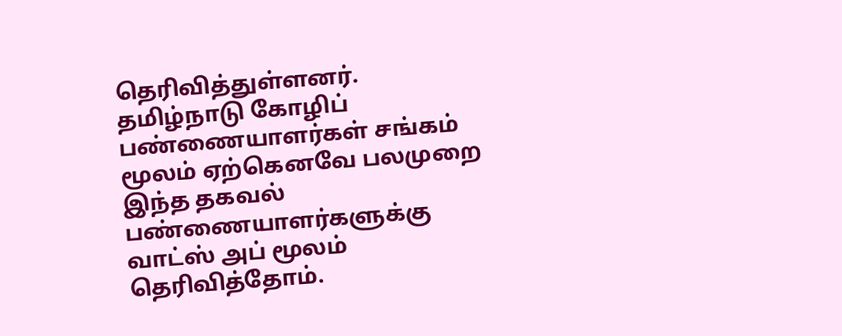தெரிவித்துள்ளனர்.
தமிழ்நாடு கோழிப் பண்ணையாளர்கள் சங்கம் மூலம் ஏற்கெனவே பலமுறை இந்த தகவல் பண்ணையாளர்களுக்கு வாட்ஸ் அப் மூலம் தெரிவித்தோம்.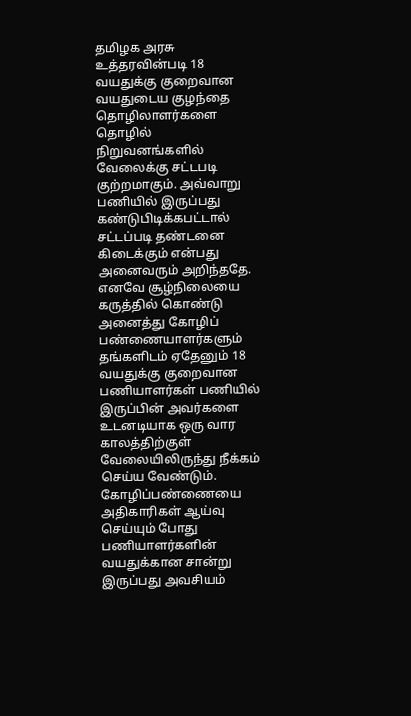தமிழக அரசு உத்தரவின்படி 18 வயதுக்கு குறைவான வயதுடைய குழந்தை தொழிலாளர்களை தொழில் நிறுவனங்களில் வேலைக்கு சட்டபடி குற்றமாகும். அவ்வாறு பணியில் இருப்பது கண்டுபிடிக்கபட்டால் சட்டப்படி தண்டனை கிடைக்கும் என்பது அனைவரும் அறிந்ததே.
எனவே சூழ்நிலையை கருத்தில் கொண்டு அனைத்து கோழிப் பண்ணையாளர்களும் தங்களிடம் ஏதேனும் 18 வயதுக்கு குறைவான பணியாளர்கள் பணியில் இருப்பின் அவர்களை உடனடியாக ஒரு வார காலத்திற்குள் வேலையிலிருந்து நீக்கம் செய்ய வேண்டும்.
கோழிப்பண்ணையை அதிகாரிகள் ஆய்வு செய்யும் போது பணியாளர்களின் வயதுக்கான சான்று இருப்பது அவசியம்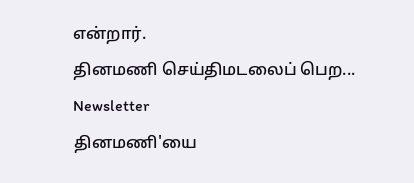என்றார்.
தினமணி செய்திமடலைப் பெற... Newsletter
தினமணி'யை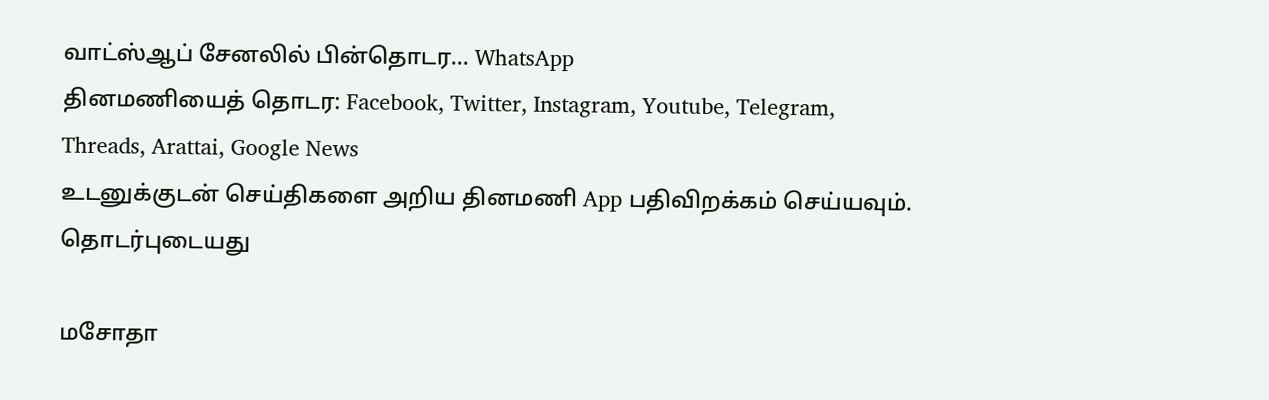வாட்ஸ்ஆப் சேனலில் பின்தொடர... WhatsApp
தினமணியைத் தொடர: Facebook, Twitter, Instagram, Youtube, Telegram, Threads, Arattai, Google News
உடனுக்குடன் செய்திகளை அறிய தினமணி App பதிவிறக்கம் செய்யவும்.
தொடர்புடையது

மசோதா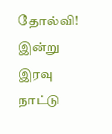தோல்வி! இன்று இரவு நாட்டு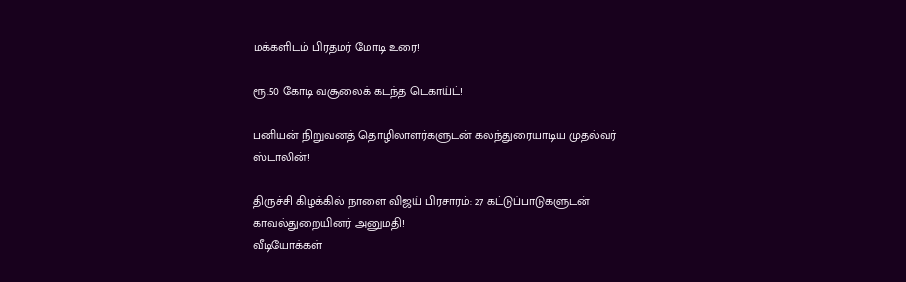மக்களிடம் பிரதமர் மோடி உரை!

ரூ.50 கோடி வசூலைக் கடந்த டெகாய்ட்!

பனியன் நிறுவனத் தொழிலாளர்களுடன் கலந்துரையாடிய முதல்வர் ஸ்டாலின்!

திருச்சி கிழக்கில் நாளை விஜய் பிரசாரம்: 27 கட்டுப்பாடுகளுடன் காவல்துறையினர் அனுமதி!
வீடியோக்கள்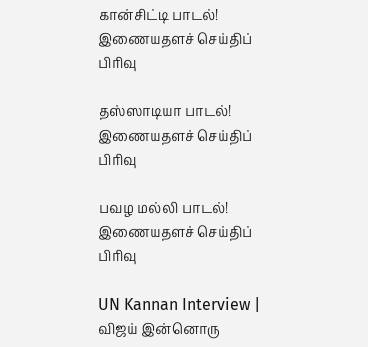கான்சிட்டி பாடல்!
இணையதளச் செய்திப் பிரிவு

தஸ்ஸாடியா பாடல்!
இணையதளச் செய்திப் பிரிவு

பவழ மல்லி பாடல்!
இணையதளச் செய்திப் பிரிவு

UN Kannan Interview | விஜய் இன்னொரு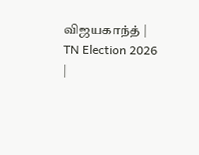விஜயகாந்த் | TN Election 2026 |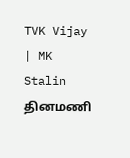TVK Vijay | MK Stalin
தினமணி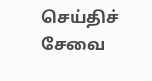செய்திச் சேவை